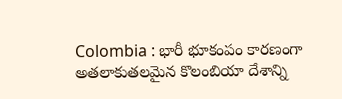Colombia : భారీ భూకంపం కారణంగా అతలాకుతలమైన కొలంబియా దేశాన్ని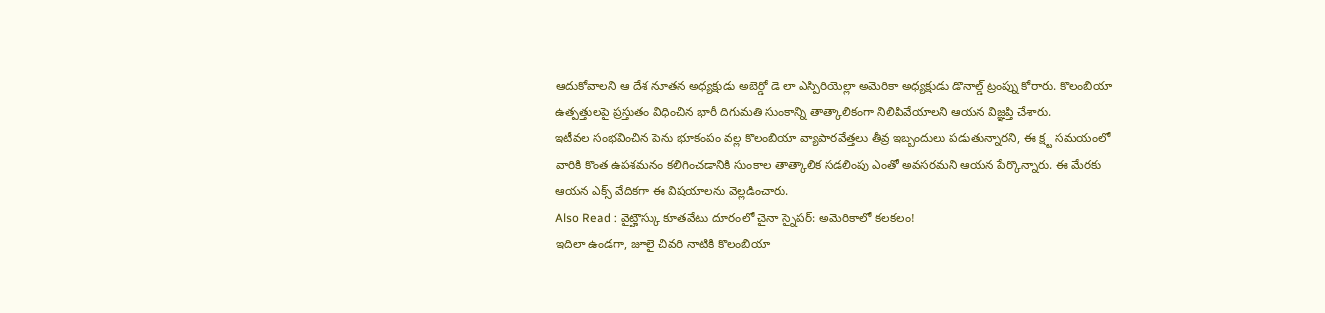ఆదుకోవాలని ఆ దేశ నూతన అధ్యక్షుడు అబెర్డో డె లా ఎస్పిరియెల్లా అమెరికా అధ్యక్షుడు డొనాల్డ్ ట్రంప్ను కోరారు. కొలంబియా ఉత్పత్తులపై ప్రస్తుతం విధించిన భారీ దిగుమతి సుంకాన్ని తాత్కాలికంగా నిలిపివేయాలని ఆయన విజ్ఞప్తి చేశారు.
ఇటీవల సంభవించిన పెను భూకంపం వల్ల కొలంబియా వ్యాపారవేత్తలు తీవ్ర ఇబ్బందులు పడుతున్నారని, ఈ క్ష్ట సమయంలో వారికి కొంత ఉపశమనం కలిగించడానికి సుంకాల తాత్కాలిక సడలింపు ఎంతో అవసరమని ఆయన పేర్కొన్నారు. ఈ మేరకు ఆయన ఎక్స్ వేదికగా ఈ విషయాలను వెల్లడించారు.
Also Read : వైట్హౌస్కు కూతవేటు దూరంలో చైనా స్నైపర్: అమెరికాలో కలకలం!
ఇదిలా ఉండగా, జూలై చివరి నాటికి కొలంబియా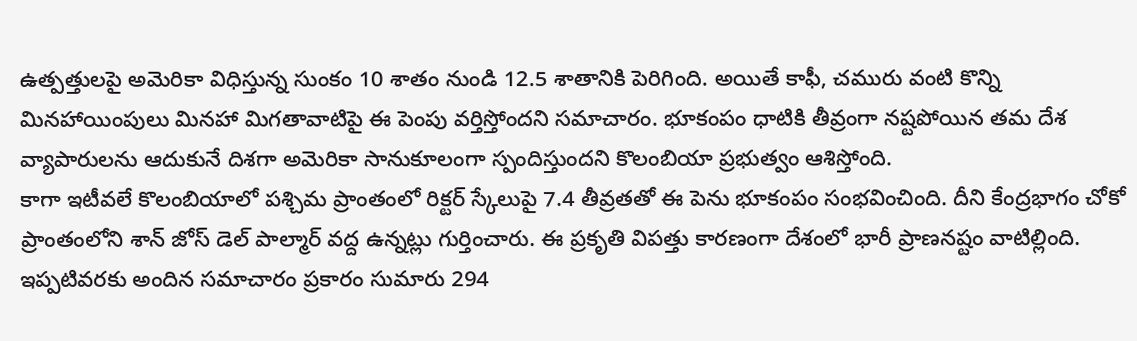ఉత్పత్తులపై అమెరికా విధిస్తున్న సుంకం 10 శాతం నుండి 12.5 శాతానికి పెరిగింది. అయితే కాఫీ, చమురు వంటి కొన్ని మినహాయింపులు మినహా మిగతావాటిపై ఈ పెంపు వర్తిస్తోందని సమాచారం. భూకంపం ధాటికి తీవ్రంగా నష్టపోయిన తమ దేశ వ్యాపారులను ఆదుకునే దిశగా అమెరికా సానుకూలంగా స్పందిస్తుందని కొలంబియా ప్రభుత్వం ఆశిస్తోంది.
కాగా ఇటీవలే కొలంబియాలో పశ్చిమ ప్రాంతంలో రిక్టర్ స్కేలుపై 7.4 తీవ్రతతో ఈ పెను భూకంపం సంభవించింది. దీని కేంద్రభాగం చోకో ప్రాంతంలోని శాన్ జోస్ డెల్ పాల్మార్ వద్ద ఉన్నట్లు గుర్తించారు. ఈ ప్రకృతి విపత్తు కారణంగా దేశంలో భారీ ప్రాణనష్టం వాటిల్లింది. ఇప్పటివరకు అందిన సమాచారం ప్రకారం సుమారు 294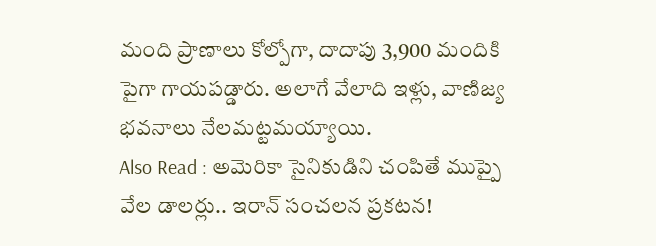మంది ప్రాణాలు కోల్పోగా, దాదాపు 3,900 మందికి పైగా గాయపడ్డారు. అలాగే వేలాది ఇళ్లు, వాణిజ్య భవనాలు నేలమట్టమయ్యాయి.
Also Read : అమెరికా సైనికుడిని చంపితే ముప్పై వేల డాలర్లు.. ఇరాన్ సంచలన ప్రకటన!